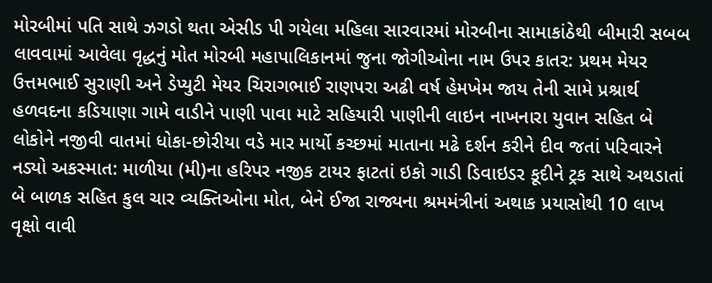મોરબીમાં પતિ સાથે ઝગડો થતા એસીડ પી ગયેલા મહિલા સારવારમાં મોરબીના સામાકાંઠેથી બીમારી સબબ લાવવામાં આવેલા વૃદ્ધનું મોત મોરબી મહાપાલિકાનમાં જુના જોગીઓના નામ ઉપર કાતર: પ્રથમ મેયર ઉત્તમભાઈ સુરાણી અને ડેપ્યુટી મેયર ચિરાગભાઈ રાણપરા અઢી વર્ષ હેમખેમ જાય તેની સામે પ્રશ્રાર્થ હળવદના કડિયાણા ગામે વાડીને પાણી પાવા માટે સહિયારી પાણીની લાઇન નાખનારા યુવાન સહિત બે લોકોને નજીવી વાતમાં ધોકા-છોરીયા વડે માર માર્યો કચ્છમાં માતાના મઢે દર્શન કરીને દીવ જતાં પરિવારને નડ્યો અકસ્માત: માળીયા (મી)ના હરિપર નજીક ટાયર ફાટતાં ઇકો ગાડી ડિવાઇડર કૂદીને ટ્રક સાથે અથડાતાં બે બાળક સહિત કુલ ચાર વ્યક્તિઓના મોત, બેને ઈજા રાજ્યના શ્રમમંત્રીનાં અથાક પ્રયાસોથી 10 લાખ વૃક્ષો વાવી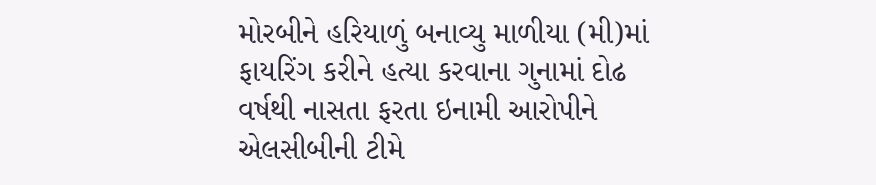મોરબીને હરિયાળું બનાવ્યુ માળીયા (મી)માં ફાયરિંગ કરીને હત્યા કરવાના ગુનામાં દોઢ વર્ષથી નાસતા ફરતા ઇનામી આરોપીને એલસીબીની ટીમે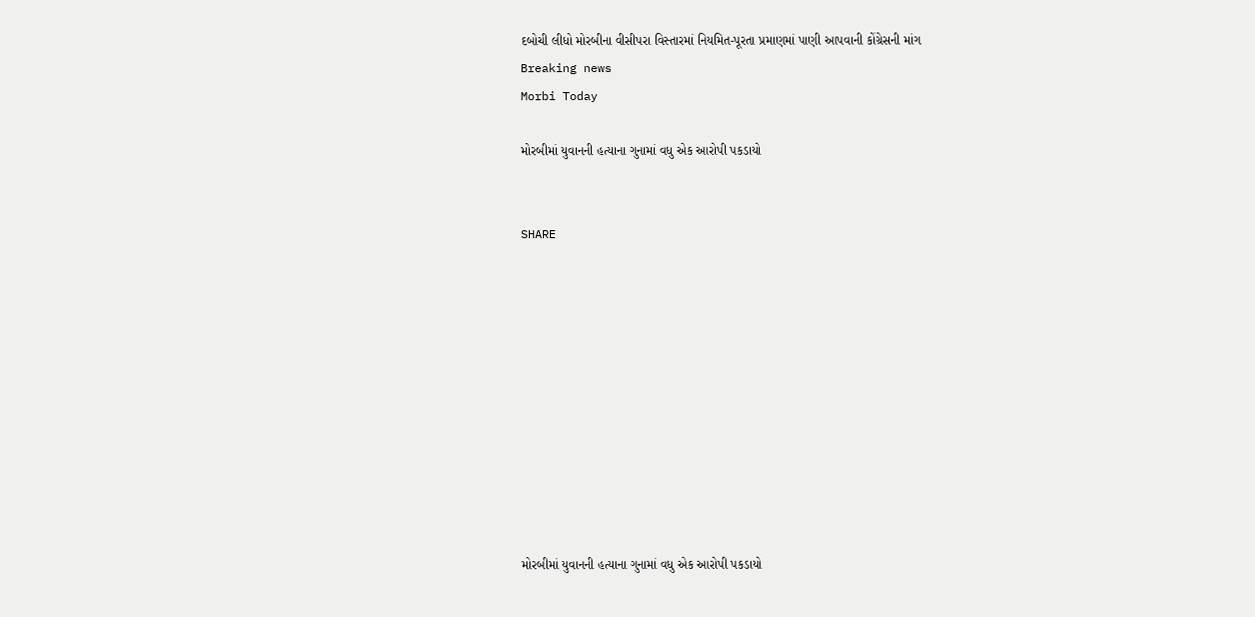દબોચી લીધો મોરબીના વીસીપરા વિસ્તારમાં નિયમિત-પૂરતા પ્રમાણમાં પાણી આપવાની કોંગ્રેસની માંગ
Breaking news
Morbi Today

મોરબીમાં યુવાનની હત્યાના ગુનામાં વધુ એક આરોપી પકડાયો


SHARE











મોરબીમાં યુવાનની હત્યાના ગુનામાં વધુ એક આરોપી પકડાયો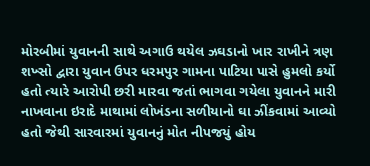મોરબીમાં યુવાનની સાથે અગાઉ થયેલ ઝઘડાનો ખાર રાખીને ત્રણ શખ્સો દ્વારા યુવાન ઉપર ધરમપુર ગામના પાટિયા પાસે હુમલો કર્યો હતો ત્યારે આરોપી છરી મારવા જતાં ભાગવા ગયેલા યુવાનને મારી નાખવાના ઇરાદે માથામાં લોખંડના સળીયાનો ઘા ઝીંકવામાં આવ્યો હતો જેથી સારવારમાં યુવાનનું મોત નીપજયું હોય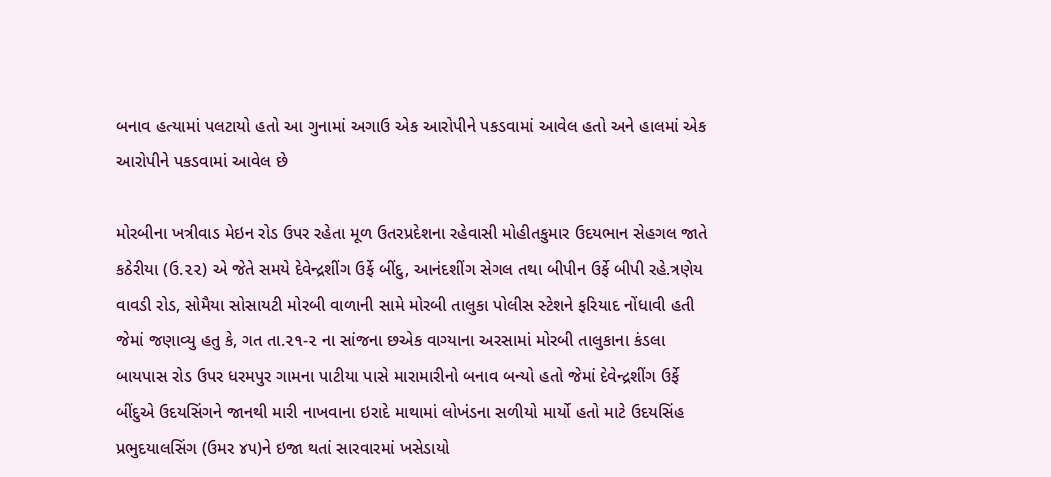બનાવ હત્યામાં પલટાયો હતો આ ગુનામાં અગાઉ એક આરોપીને પકડવામાં આવેલ હતો અને હાલમાં એક આરોપીને પકડવામાં આવેલ છે

મોરબીના ખત્રીવાડ મેઇન રોડ ઉપર રહેતા મૂળ ઉતરપ્રદેશના રહેવાસી મોહીતકુમાર ઉદયભાન સેહગલ જાતે કઠેરીયા (ઉ.૨૨) એ જેતે સમયે દેવેન્દ્રશીંગ ઉર્ફે બીંદુ, આનંદશીંગ સેગલ તથા બીપીન ઉર્ફે બીપી રહે.ત્રણેય વાવડી રોડ, સોમૈયા સોસાયટી મોરબી વાળાની સામે મોરબી તાલુકા પોલીસ સ્ટેશને ફરિયાદ નોંધાવી હતી જેમાં જણાવ્યુ હતુ કે, ગત તા.૨૧-૨ ના સાંજના છએક વાગ્યાના અરસામાં મોરબી તાલુકાના કંડલા બાયપાસ રોડ ઉપર ધરમપુર ગામના પાટીયા પાસે મારામારીનો બનાવ બન્યો હતો જેમાં દેવેન્દ્રશીંગ ઉર્ફે બીંદુએ ઉદયસિંગને જાનથી મારી નાખવાના ઇરાદે માથામાં લોખંડના સળીયો માર્યો હતો માટે ઉદયસિંહ પ્રભુદયાલસિંગ (ઉમર ૪૫)ને ઇજા થતાં સારવારમાં ખસેડાયો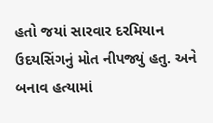હતો જયાં સારવાર દરમિયાન ઉદયસિંગનું મોત નીપજ્યું હતુ. અને બનાવ હત્યામાં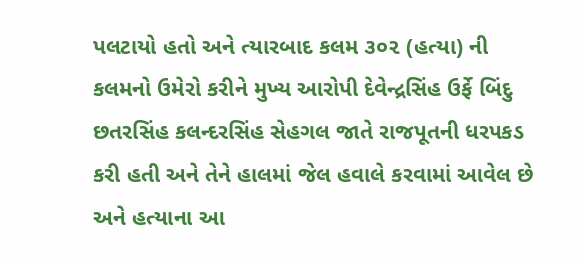પલટાયો હતો અને ત્યારબાદ કલમ ૩૦૨ (હત્યા) ની કલમનો ઉમેરો કરીને મુખ્ય આરોપી દેવેન્દ્રસિંહ ઉર્ફે બિંદુ છતરસિંહ કલન્દરસિંહ સેહગલ જાતે રાજપૂતની ધરપકડ કરી હતી અને તેને હાલમાં જેલ હવાલે કરવામાં આવેલ છે અને હત્યાના આ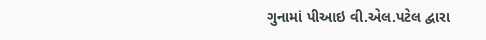ગુનામાં પીઆઇ વી.એલ.પટેલ દ્વારા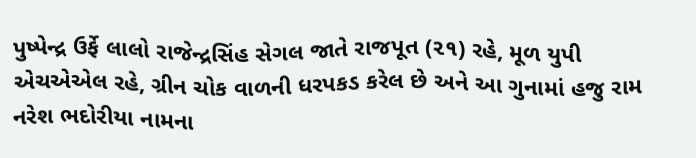પુષ્પેન્દ્ર ઉર્ફે લાલો રાજેન્દ્રસિંહ સેગલ જાતે રાજપૂત (૨૧) રહે, મૂળ યુપી એચએએલ રહે, ગ્રીન ચોક વાળની ધરપકડ કરેલ છે અને આ ગુનામાં હજુ રામ નરેશ ભદોરીયા નામના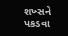શખ્સને પકડવા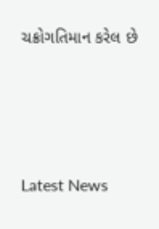ચક્રોગતિમાન કરેલ છે






Latest News